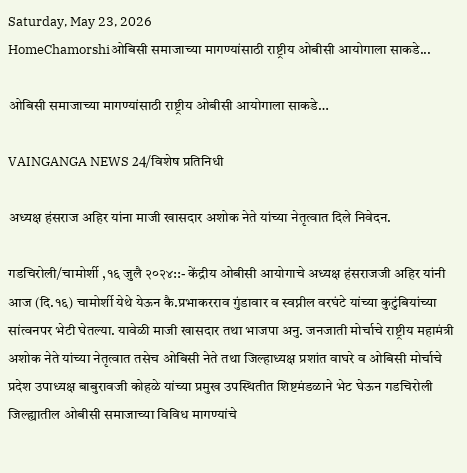Saturday, May 23, 2026
HomeChamorshiओबिसी समाजाच्या मागण्यांसाठी राष्ट्रीय ओबीसी आयोगाला साकडे...

ओबिसी समाजाच्या मागण्यांसाठी राष्ट्रीय ओबीसी आयोगाला साकडे…

VAINGANGA NEWS 24/विशेष प्रतिनिधी

अध्यक्ष हंसराज अहिर यांना माजी खासदार अशोक नेते यांच्या नेतृत्वात दिले निवेदन.

गडचिरोली/चामोर्शी ,१६ जुलै २०२४::- केंद्रीय ओबीसी आयोगाचे अध्यक्ष हंसराजजी अहिर यांनी आज (दि.१६) चामोर्शी येथे येऊन कै.प्रभाकरराव गुंडावार व स्वप्नील वरघंटे यांच्या कुटुंबियांच्या सांत्वनपर भेटी घेतल्या. यावेळी माजी खासदार तथा भाजपा अनु. जनजाती मोर्चाचे राष्ट्रीय महामंत्री अशोक नेते यांच्या नेतृत्वात तसेच ओबिसी नेते तथा जिल्हाध्यक्ष प्रशांत वाघरे व ओबिसी मोर्चाचे प्रदेश उपाध्यक्ष बाबुरावजी कोहळे यांच्या प्रमुख उपस्थितीत शिष्टमंडळाने भेट घेऊन गडचिरोली जिल्ह्यातील ओबीसी समाजाच्या विविध मागण्यांचे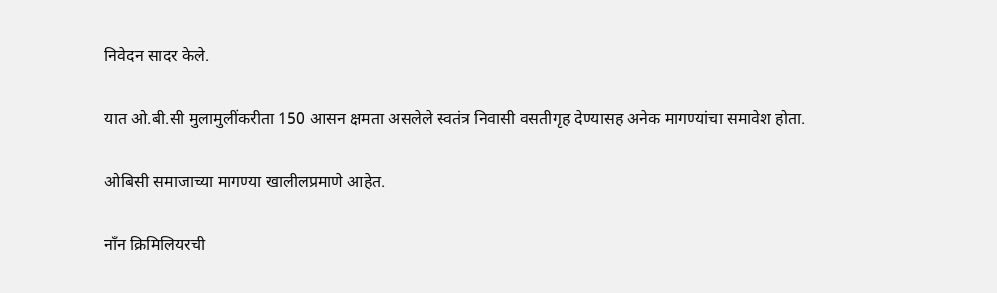निवेदन सादर केले.

यात ओ.बी.सी मुलामुलींकरीता 150 आसन क्षमता असलेले स्वतंत्र निवासी वसतीगृह देण्यासह अनेक मागण्यांचा समावेश होता.

ओबिसी समाजाच्या मागण्या खालीलप्रमाणे आहेत.

नाँन क्रिमिलियरची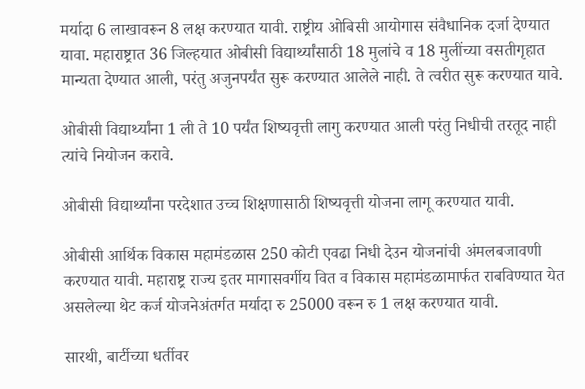मर्यादा 6 लाखावरून 8 लक्ष करण्यात यावी. राष्ट्रीय ओबिसी आयोगास संवैधानिक दर्जा देण्यात यावा. महाराष्ट्रात 36 जिल्हयात ओबीसी विद्यार्थ्यांसाठी 18 मुलांचे व 18 मुलींच्या वसतीगृहात मान्यता देण्यात आली, परंतु अजुनपर्यंत सुरू करण्यात आलेले नाही. ते त्वरीत सुरू करण्यात यावे.

ओबीसी विद्यार्थ्यांना 1 ली ते 10 पर्यंत शिष्यवृत्ती लागु करण्यात आली परंतु निधीची तरतूद नाही त्यांचे नियोजन करावे.

ओबीसी विद्यार्थ्यांना परदेशात उच्च शिक्षणासाठी शिष्यवृत्ती योजना लागू करण्यात यावी.

ओबीसी आर्थिक विकास महामंडळास 250 कोटी एवढा निधी देउन योजनांची अंमलबजावणी करण्यात यावी. महाराष्ट्र राज्य इतर मागासवर्गीय वित व विकास महामंडळामार्फत राबविण्यात येत असलेल्या थेट कर्ज योजनेअंतर्गत मर्यादा रु 25000 वरून रु 1 लक्ष करण्यात यावी.

सारथी, बार्टीच्या धर्तीवर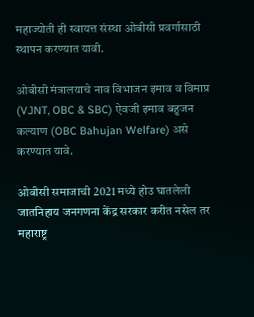महाज्योती ही स्वायत्त संस्था ओबीसी प्रवर्गासाठी स्थापन करण्यात यावी.

ओबीसी मंत्रालयाचे नाव विभाजन इमाव व विमाप्र (VJNT, OBC & SBC) ऐवजी इमाव बहुजन कल्याण (OBC Bahujan Welfare) असे करण्यात यावे.

ओबीसी समाजाची 2021 मध्ये होउ घातलेली जातनिहाय जनगणना केंद्र सरकार करीत नसेल तर महाराष्ट्र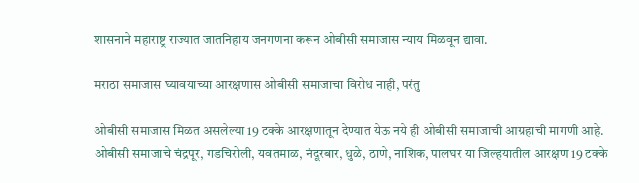शासनाने महाराष्ट्र राज्यात जातनिहाय जनगणना करून ओबीसी समाजास न्याय मिळवून द्यावा.

मराठा समाजास घ्यावयाच्या आरक्षणास ओबीसी समाजाचा विरोध नाही, परंतु

ओबीसी समाजास मिळत असलेल्या 19 टक्के आरक्षणातून देण्यात येऊ नये ही ओबीसी समाजाची आग्रहाची मागणी आहे. ओबीसी समाजाचे चंद्रपूर, गडचिरोली, यवतमाळ, नंदूरबार, धुळे, ठाणे, नाशिक, पालघर या जिल्हयातील आरक्षण 19 टक्के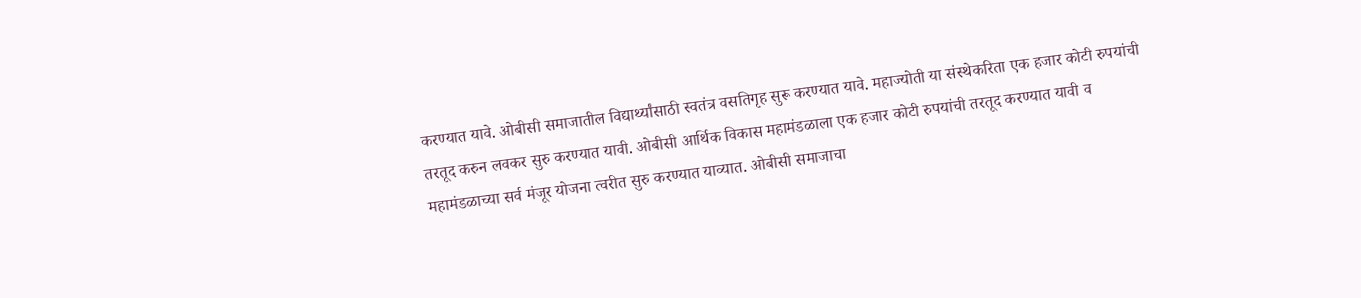करण्यात यावे. ओबीसी समाजातील विद्यार्थ्यांसाठी स्वतंत्र वसतिगृह सुरू करण्यात यावे. महाज्योती या संस्थेकरिता एक हजार कोटी रुपयांची तरतूद करुन लवकर सुरु करण्यात यावी. ओबीसी आर्थिक विकास महामंडळाला एक हजार कोटी रुपयांची तरतूद करण्यात यावी व महामंडळाच्या सर्व मंजूर योजना त्वरीत सुरु करण्यात याव्यात. ओबीसी समाजाचा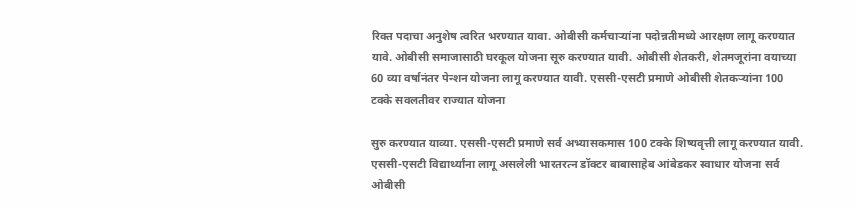रिक्त पदाचा अनुशेष त्वरित भरण्यात यावा. ओबीसी कर्मचाऱ्यांना पदोन्नतीमध्ये आरक्षण लागू करण्यात यावे. ओबीसी समाजासाठी घरकूल योजना सूरु करण्यात यावी. ओबीसी शेतकरी, शेतमजूरांना वयाच्या 60 व्या वर्षानंतर पेन्शन योजना लागू करण्यात यावी. एससी-एसटी प्रमाणे ओबीसी शेतकऱ्यांना 100 टक्के सवलतीवर राज्यात योजना

सुरु करण्यात याव्या. एससी-एसटी प्रमाणे सर्व अभ्यासकमास 100 टक्के शिष्यवृत्ती लागू करण्यात यावी. एससी-एसटी विद्यार्थ्यांना लागू असलेली भारतरत्न डॉक्टर बाबासाहेब आंबेडकर स्वाधार योजना सर्व ओबीसी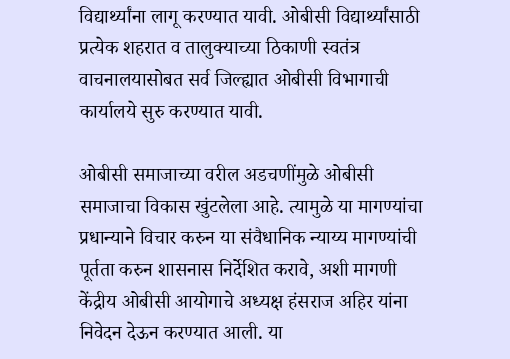विद्यार्थ्यांना लागू करण्यात यावी. ओबीसी विद्यार्थ्यांसाठी प्रत्येक शहरात व तालुक्याच्या ठिकाणी स्वतंत्र वाचनालयासोबत सर्व जिल्ह्यात ओबीसी विभागाची कार्यालये सुरु करण्यात यावी.

ओबीसी समाजाच्या वरील अडचणींमुळे ओबीसी समाजाचा विकास खुंटलेला आहे. त्यामुळे या मागण्यांचा प्रधान्याने विचार करुन या संवैधानिक न्याय्य मागण्यांची पूर्तता करुन शासनास निर्देशित करावे, अशी मागणी केंद्रीय ओबीसी आयोगाचे अध्यक्ष हंसराज अहिर यांना निवेदन देऊन करण्यात आली. या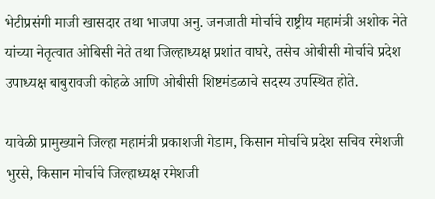भेटीप्रसंगी माजी खासदार तथा भाजपा अनु. जनजाती मोर्चाचे राष्ट्रीय महामंत्री अशोक नेते यांच्या नेतृत्वात ओबिसी नेते तथा जिल्हाध्यक्ष प्रशांत वाघरे, तसेच ओबीसी मोर्चाचे प्रदेश उपाध्यक्ष बाबुरावजी कोहळे आणि ओबीसी शिष्टमंडळाचे सदस्य उपस्थित होते.

यावेळी प्रामुख्याने जिल्हा महामंत्री प्रकाशजी गेडाम, किसान मोर्चाचे प्रदेश सचिव रमेशजी भुरसे, किसान मोर्चाचे जिल्हाध्यक्ष रमेशजी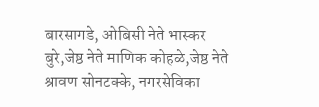बारसागडे, ओबिसी नेते भास्कर बुरे,जेष्ठ नेते माणिक कोहळे,जेष्ठ नेते श्रावण सोनटक्के, नगरसेविका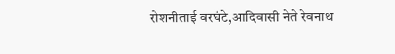रोशनीताई वरघंटे,आदिवासी नेते रेवनाथ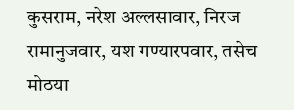कुसराम, नरेश अल्लसावार, निरज रामानुजवार, यश गण्यारपवार, तसेच मोठया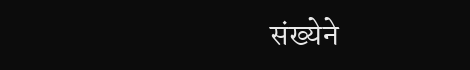संख्येने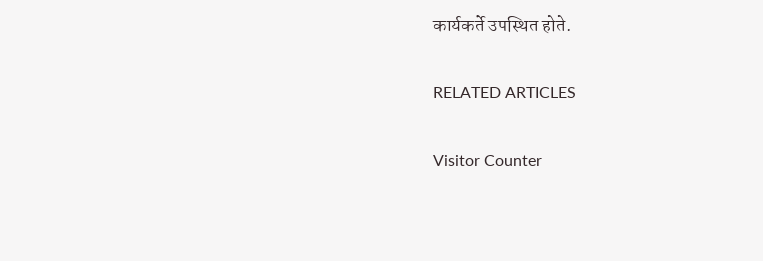कार्यकर्ते उपस्थित होते.

RELATED ARTICLES

Visitor Counter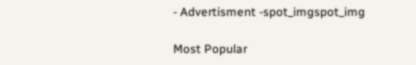- Advertisment -spot_imgspot_img

Most Popular